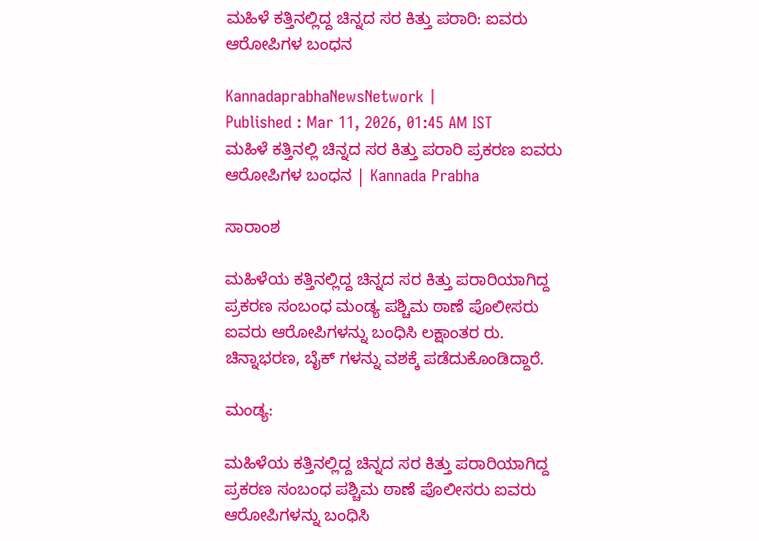ಮಹಿಳೆ ಕತ್ತಿನಲ್ಲಿದ್ದ ಚಿನ್ನದ ಸರ ಕಿತ್ತು ಪರಾರಿ: ಐವರು ಆರೋಪಿಗಳ ಬಂಧನ

KannadaprabhaNewsNetwork |
Published : Mar 11, 2026, 01:45 AM IST
ಮಹಿಳೆ ಕತ್ತಿನಲ್ಲಿ ಚಿನ್ನದ ಸರ ಕಿತ್ತು ಪರಾರಿ ಪ್ರಕರಣ ಐವರು ಆರೋಪಿಗಳ ಬಂಧನ | Kannada Prabha

ಸಾರಾಂಶ

ಮಹಿಳೆಯ ಕತ್ತಿನಲ್ಲಿದ್ದ ಚಿನ್ನದ ಸರ ಕಿತ್ತು ಪರಾರಿಯಾಗಿದ್ದ ಪ್ರಕರಣ ಸಂಬಂಧ ಮಂಡ್ಯ ಪಶ್ಚಿಮ ಠಾಣೆ ಪೊಲೀಸರು ಐವರು ಆರೋಪಿಗಳನ್ನು ಬಂಧಿಸಿ ಲಕ್ಷಾಂತರ ರು. ಚಿನ್ನಾಭರಣ, ಬೈಕ್ ಗಳನ್ನು ವಶಕ್ಕೆ ಪಡೆದುಕೊಂಡಿದ್ದಾರೆ.

ಮಂಡ್ಯ:

ಮಹಿಳೆಯ ಕತ್ತಿನಲ್ಲಿದ್ದ ಚಿನ್ನದ ಸರ ಕಿತ್ತು ಪರಾರಿಯಾಗಿದ್ದ ಪ್ರಕರಣ ಸಂಬಂಧ ಪಶ್ಚಿಮ ಠಾಣೆ ಪೊಲೀಸರು ಐವರು ಆರೋಪಿಗಳನ್ನು ಬಂಧಿಸಿ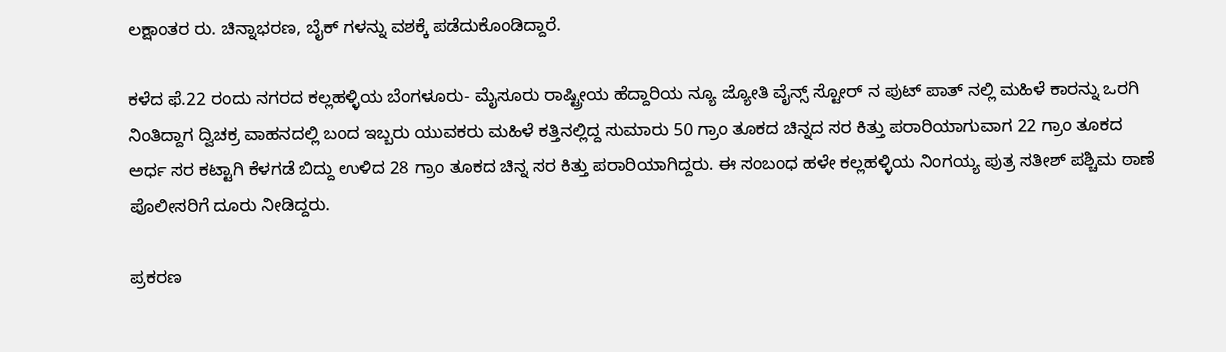ಲಕ್ಷಾಂತರ ರು. ಚಿನ್ನಾಭರಣ, ಬೈಕ್ ಗಳನ್ನು ವಶಕ್ಕೆ ಪಡೆದುಕೊಂಡಿದ್ದಾರೆ.

ಕಳೆದ ಫೆ.22 ರಂದು ನಗರದ ಕಲ್ಲಹಳ್ಳಿಯ ಬೆಂಗಳೂರು- ಮೈಸೂರು ರಾಷ್ಟ್ರೀಯ ಹೆದ್ದಾರಿಯ ನ್ಯೂ ಜ್ಯೋತಿ ವೈನ್ಸ್ ಸ್ಟೋರ್ ನ ಪುಟ್ ಪಾತ್ ನಲ್ಲಿ ಮಹಿಳೆ ಕಾರನ್ನು ಒರಗಿ ನಿಂತಿದ್ದಾಗ ದ್ವಿಚಕ್ರ ವಾಹನದಲ್ಲಿ ಬಂದ ಇಬ್ಬರು ಯುವಕರು ಮಹಿಳೆ ಕತ್ತಿನಲ್ಲಿದ್ದ ಸುಮಾರು 50 ಗ್ರಾಂ ತೂಕದ ಚಿನ್ನದ ಸರ ಕಿತ್ತು ಪರಾರಿಯಾಗುವಾಗ 22 ಗ್ರಾಂ ತೂಕದ ಅರ್ಧ ಸರ ಕಟ್ಟಾಗಿ ಕೆಳಗಡೆ ಬಿದ್ದು ಉಳಿದ 28 ಗ್ರಾಂ ತೂಕದ ಚಿನ್ನ ಸರ ಕಿತ್ತು ಪರಾರಿಯಾಗಿದ್ದರು. ಈ ಸಂಬಂಧ ಹಳೇ ಕಲ್ಲಹಳ್ಳಿಯ ನಿಂಗಯ್ಯ ಪುತ್ರ ಸತೀಶ್ ಪಶ್ಚಿಮ ಠಾಣೆ ಪೊಲೀಸರಿಗೆ ದೂರು ನೀಡಿದ್ದರು.

ಪ್ರಕರಣ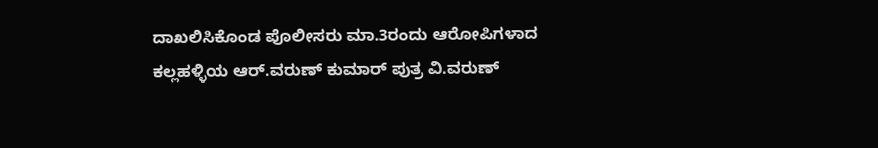ದಾಖಲಿಸಿಕೊಂಡ ಪೊಲೀಸರು ಮಾ.3ರಂದು ಆರೋಪಿಗಳಾದ ಕಲ್ಲಹಳ್ಳಿಯ ಆರ್.ವರುಣ್ ಕುಮಾರ್ ಪುತ್ರ ವಿ.ವರುಣ್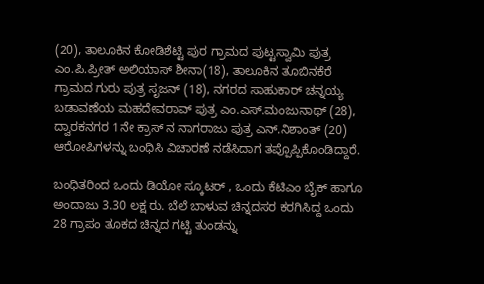(20), ತಾಲೂಕಿನ ಕೋಡಿಶೆಟ್ಟಿ ಪುರ ಗ್ರಾಮದ ಪುಟ್ಟಸ್ವಾಮಿ ಪುತ್ರ ಎಂ.ಪಿ.ಪ್ರೀತ್ ಅಲಿಯಾಸ್ ಶೀನಾ(18), ತಾಲೂಕಿನ ತೂಬಿನಕೆರೆ ಗ್ರಾಮದ ಗುರು ಪುತ್ರ ಸೃಜನ್ (18), ನಗರದ ಸಾಹುಕಾರ್ ಚನ್ನಯ್ಯ ಬಡಾವಣೆಯ ಮಹದೇವರಾವ್ ಪುತ್ರ ಎಂ.ಎಸ್.ಮಂಜುನಾಥ್ (28), ದ್ವಾರಕನಗರ 1ನೇ ಕ್ರಾಸ್ ನ ನಾಗರಾಜು ಪುತ್ರ ಎನ್.ನಿಶಾಂತ್ (20) ಆರೋಪಿಗಳನ್ನು ಬಂಧಿಸಿ ವಿಚಾರಣೆ ನಡೆಸಿದಾಗ ತಪ್ಪೊಪ್ಪಿಕೊಂಡಿದ್ದಾರೆ.

ಬಂಧಿತರಿಂದ ಒಂದು ಡಿಯೋ ಸ್ಕೂಟರ್ , ಒಂದು ಕೆಟಿಎಂ ಬೈಕ್ ಹಾಗೂ ಅಂದಾಜು 3.30 ಲಕ್ಷ ರು. ಬೆಲೆ ಬಾಳುವ ಚಿನ್ನದಸರ ಕರಗಿಸಿದ್ದ ಒಂದು 28 ಗ್ರಾಪಂ ತೂಕದ ಚಿನ್ನದ ಗಟ್ಟಿ ತುಂಡನ್ನು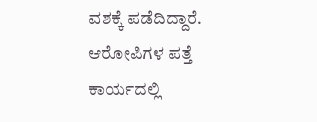ವಶಕ್ಕೆ ಪಡೆದಿದ್ದಾರೆ. ಆರೋಪಿಗಳ ಪತ್ತೆ ಕಾರ್ಯದಲ್ಲಿ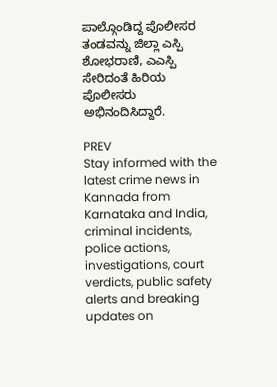ಪಾಲ್ಗೊಂಡಿದ್ದ ಪೊಲೀಸರ ತಂಡವನ್ನು ಜಿಲ್ಲಾ ಎಸ್ಪಿ ಶೋಭರಾಣಿ, ಎಎಸ್ಪಿ ಸೇರಿದಂತೆ ಹಿರಿಯ ಪೊಲೀಸರು ಅಭಿನಂದಿಸಿದ್ದಾರೆ.

PREV
Stay informed with the latest crime news in Kannada from Karnataka and India, criminal incidents, police actions, investigations, court verdicts, public safety alerts and breaking updates on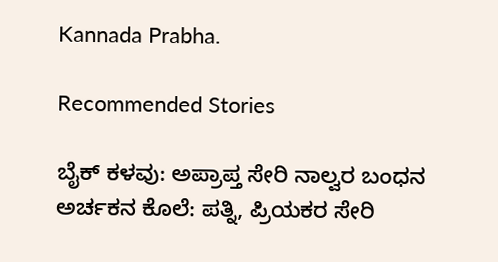Kannada Prabha.

Recommended Stories

ಬೈಕ್ ಕಳವು: ಅಪ್ರಾಪ್ತ ಸೇರಿ ನಾಲ್ವರ ಬಂಧನ
ಅರ್ಚಕನ ಕೊಲೆ: ಪತ್ನಿ, ಪ್ರಿಯಕರ ಸೇರಿ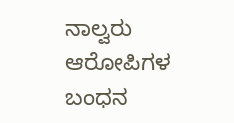ನಾಲ್ವರು ಆರೋಪಿಗಳ ಬಂಧನ